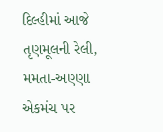દિલ્હીમાં આજે તૃણમૂલની રેલી, મમતા-અણ્ણા એકમંચ પર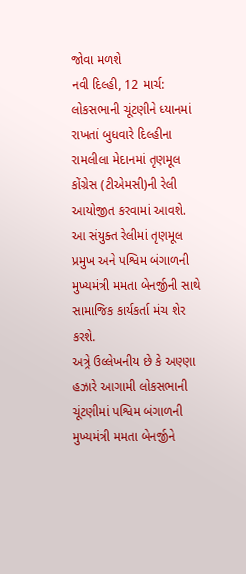જોવા મળશે
નવી દિલ્હી, 12 માર્ચ: લોકસભાની ચૂંટણીને ધ્યાનમાં રાખતાં બુધવારે દિલ્હીના રામલીલા મેદાનમાં તૃણમૂલ કોંગ્રેસ (ટીએમસી)ની રેલી આયોજીત કરવામાં આવશે. આ સંયુક્ત રેલીમાં તૃણમૂલ પ્રમુખ અને પશ્વિમ બંગાળની મુખ્યમંત્રી મમતા બેનર્જીની સાથે સામાજિક કાર્યકર્તા મંચ શેર કરશે.
અત્ર્રે ઉલ્લેખનીય છે કે અણ્ણા હઝારે આગામી લોકસભાની ચૂંટણીમાં પશ્વિમ બંગાળની મુખ્યમંત્રી મમતા બેનર્જીને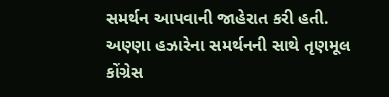સમર્થન આપવાની જાહેરાત કરી હતી. અણ્ણા હઝારેના સમર્થનની સાથે તૃણમૂલ કોંગ્રેસ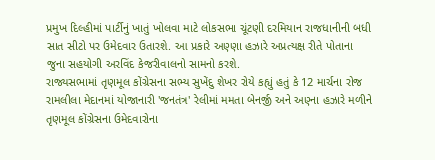પ્રમુખ દિલ્હીમાં પાર્ટીનું ખાતું ખોલવા માટે લોકસભા ચૂંટણી દરમિયાન રાજધાનીની બધી સાત સીટો પર ઉમેદવાર ઉતારશે. આ પ્રકારે અણ્ણા હઝારે અપ્રત્યક્ષ રીતે પોતાના જુના સહયોગી અરવિંદ કેજરીવાલનો સામનો કરશે.
રાજ્યસભામાં તૃણમૂલ કોંગ્રેસના સભ્ય સુખેંદુ શેખર રોયે કહ્યું હતું કે 12 માર્ચના રોજ રામલીલા મેદાનમાં યોજાનારી 'જનતંત્ર' રેલીમાં મમતા બેનર્જી અને અણ્ના હઝારે મળીને તૃણમૂલ કોંગ્રેસના ઉમેદવારોના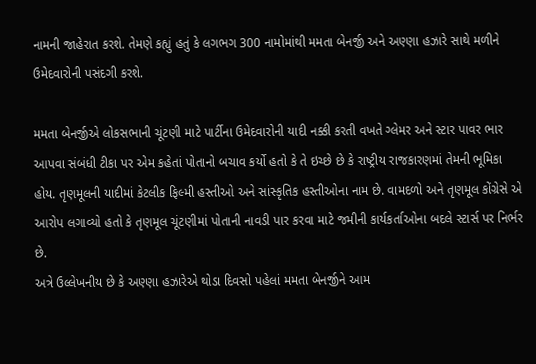નામની જાહેરાત કરશે. તેમણે કહ્યું હતું કે લગભગ 300 નામોમાંથી મમતા બેનર્જી અને અણ્ણા હઝારે સાથે મળીને ઉમેદવારોની પસંદગી કરશે.

મમતા બેનર્જીએ લોકસભાની ચૂંટણી માટે પાર્ટીના ઉમેદવારોની યાદી નક્કી કરતી વખતે ગ્લેમર અને સ્ટાર પાવર ભાર આપવા સંબંધી ટીકા પર એમ કહેતાં પોતાનો બચાવ કર્યો હતો કે તે ઇચ્છે છે કે રાષ્ટ્રીય રાજકારણમાં તેમની ભૂમિકા હોય. તૃણમૂલની યાદીમાં કેટલીક ફિલ્મી હસ્તીઓ અને સાંસ્કૃતિક હસ્તીઓના નામ છે. વામદળો અને તૃણમૂલ કોંગ્રેસે એ આરોપ લગાવ્યો હતો કે તૃણમૂલ ચૂંટણીમાં પોતાની નાવડી પાર કરવા માટે જમીની કાર્યકર્તાઓના બદલે સ્ટાર્સ પર નિર્ભર છે.
અત્રે ઉલ્લેખનીય છે કે અણ્ણા હઝારેએ થોડા દિવસો પહેલાં મમતા બેનર્જીને આમ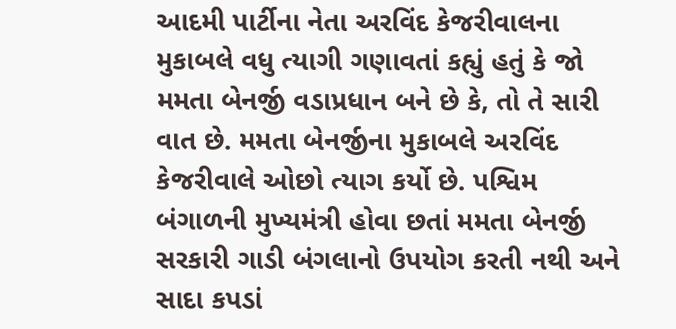આદમી પાર્ટીના નેતા અરવિંદ કેજરીવાલના મુકાબલે વધુ ત્યાગી ગણાવતાં કહ્યું હતું કે જો મમતા બેનર્જી વડાપ્રધાન બને છે કે, તો તે સારી વાત છે. મમતા બેનર્જીના મુકાબલે અરવિંદ કેજરીવાલે ઓછો ત્યાગ કર્યો છે. પશ્વિમ બંગાળની મુખ્યમંત્રી હોવા છતાં મમતા બેનર્જી સરકારી ગાડી બંગલાનો ઉપયોગ કરતી નથી અને સાદા કપડાં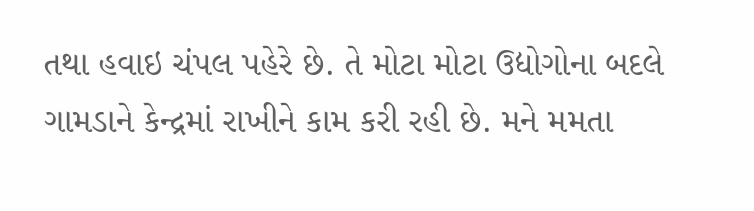તથા હવાઇ ચંપલ પહેરે છે. તે મોટા મોટા ઉદ્યોગોના બદલે ગામડાને કેન્દ્રમાં રાખીને કામ કરી રહી છે. મને મમતા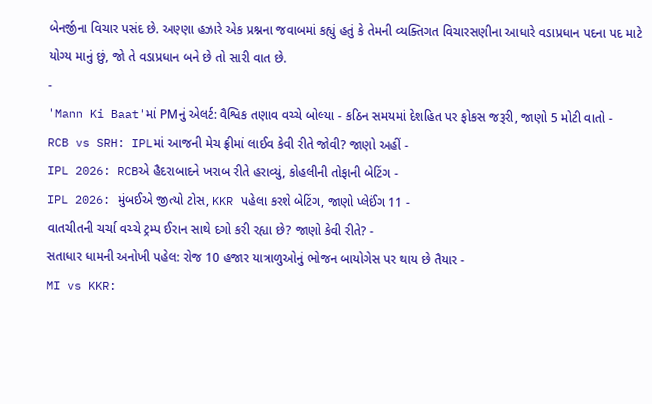બેનર્જીના વિચાર પસંદ છે. અણ્ણા હઝારે એક પ્રશ્નના જવાબમાં કહ્યું હતું કે તેમની વ્યક્તિગત વિચારસણીના આધારે વડાપ્રધાન પદના પદ માટે યોગ્ય માનું છું, જો તે વડાપ્રધાન બને છે તો સારી વાત છે.
-
'Mann Ki Baat'માં PMનું એલર્ટ: વૈશ્વિક તણાવ વચ્ચે બોલ્યા - કઠિન સમયમાં દેશહિત પર ફોકસ જરૂરી, જાણો 5 મોટી વાતો -
RCB vs SRH: IPLમાં આજની મેચ ફ્રીમાં લાઈવ કેવી રીતે જોવી? જાણો અહીં -
IPL 2026: RCBએ હૈદરાબાદને ખરાબ રીતે હરાવ્યું, કોહલીની તોફાની બેટિંગ -
IPL 2026: મુંબઈએ જીત્યો ટોસ, KKR પહેલા કરશે બેટિંગ, જાણો પ્લેઈંગ 11 -
વાતચીતની ચર્ચા વચ્ચે ટ્રમ્પ ઈરાન સાથે દગો કરી રહ્યા છે? જાણો કેવી રીતે? -
સતાધાર ધામની અનોખી પહેલ: રોજ 10 હજાર યાત્રાળુઓનું ભોજન બાયોગેસ પર થાય છે તૈયાર -
MI vs KKR: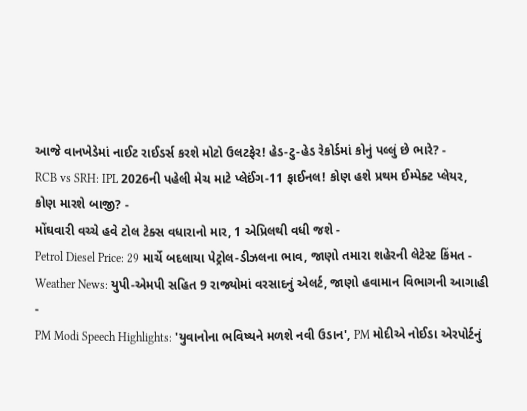આજે વાનખેડેમાં નાઈટ રાઈડર્સ કરશે મોટો ઉલટફેર! હેડ-ટુ-હેડ રેકોર્ડમાં કોનું પલ્લું છે ભારે? -
RCB vs SRH: IPL 2026ની પહેલી મેચ માટે પ્લેઈંગ-11 ફાઈનલ! કોણ હશે પ્રથમ ઈમ્પેક્ટ પ્લેયર, કોણ મારશે બાજી? -
મોંઘવારી વચ્ચે હવે ટોલ ટેક્સ વધારાનો માર, 1 એપ્રિલથી વધી જશે -
Petrol Diesel Price: 29 માર્ચે બદલાયા પેટ્રોલ-ડીઝલના ભાવ, જાણો તમારા શહેરની લેટેસ્ટ કિંમત -
Weather News: યુપી-એમપી સહિત 9 રાજ્યોમાં વરસાદનું એલર્ટ, જાણો હવામાન વિભાગની આગાહી -
PM Modi Speech Highlights: 'યુવાનોના ભવિષ્યને મળશે નવી ઉડાન', PM મોદીએ નોઈડા એરપોર્ટનું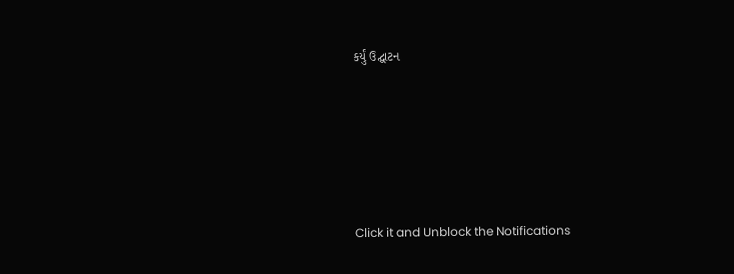કર્યું ઉદ્ઘાટન






Click it and Unblock the Notifications